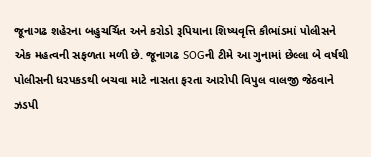જૂનાગઢ શહેરના બહુચર્ચિત અને કરોડો રૂપિયાના શિષ્યવૃત્તિ કૌભાંડમાં પોલીસને એક મહત્વની સફળતા મળી છે. જૂનાગઢ SOGની ટીમે આ ગુનામાં છેલ્લા બે વર્ષથી પોલીસની ધરપકડથી બચવા માટે નાસતા ફરતા આરોપી વિપુલ વાલજી જેઠવાને ઝડપી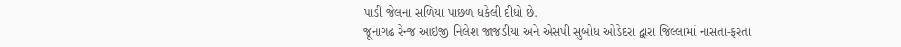પાડી જેલના સળિયા પાછળ ધકેલી દીધો છે.
જૂનાગઢ રેન્જ આઇજી નિલેશ જાજડીયા અને એસપી સુબોધ ઓડેદરા દ્વારા જિલ્લામાં નાસતા-ફરતા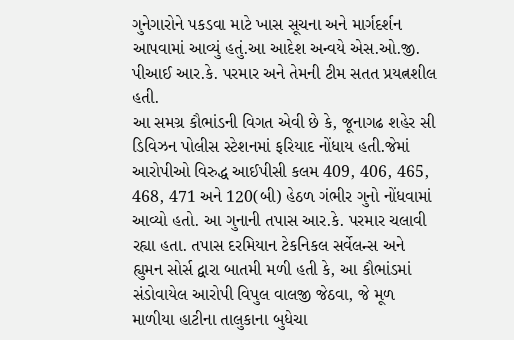ગુનેગારોને પકડવા માટે ખાસ સૂચના અને માર્ગદર્શન આપવામાં આવ્યું હતું.આ આદેશ અન્વયે એસ.ઓ.જી. પીઆઈ આર.કે. પરમાર અને તેમની ટીમ સતત પ્રયત્નશીલ હતી.
આ સમગ્ર કૌભાંડની વિગત એવી છે કે, જૂનાગઢ શહેર સી ડિવિઝન પોલીસ સ્ટેશનમાં ફરિયાદ નોંધાય હતી.જેમાં આરોપીઓ વિરુદ્ધ આઈપીસી કલમ 409, 406, 465, 468, 471 અને 120(બી) હેઠળ ગંભીર ગુનો નોંધવામાં આવ્યો હતો. આ ગુનાની તપાસ આર.કે. પરમાર ચલાવી રહ્યા હતા. તપાસ દરમિયાન ટેકનિકલ સર્વેલન્સ અને હ્યુમન સોર્સ દ્વારા બાતમી મળી હતી કે, આ કૌભાંડમાં સંડોવાયેલ આરોપી વિપુલ વાલજી જેઠવા, જે મૂળ માળીયા હાટીના તાલુકાના બુધેચા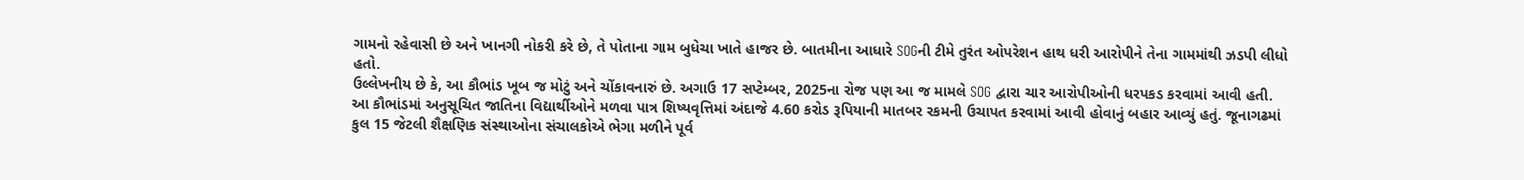ગામનો રહેવાસી છે અને ખાનગી નોકરી કરે છે, તે પોતાના ગામ બુધેચા ખાતે હાજર છે. બાતમીના આધારે SOGની ટીમે તુરંત ઓપરેશન હાથ ધરી આરોપીને તેના ગામમાંથી ઝડપી લીધો હતો.
ઉલ્લેખનીય છે કે, આ કૌભાંડ ખૂબ જ મોટું અને ચોંકાવનારું છે. અગાઉ 17 સપ્ટેમ્બર, 2025ના રોજ પણ આ જ મામલે SOG દ્વારા ચાર આરોપીઓની ધરપકડ કરવામાં આવી હતી. આ કૌભાંડમાં અનુસૂચિત જાતિના વિદ્યાર્થીઓને મળવા પાત્ર શિષ્યવૃત્તિમાં અંદાજે 4.60 કરોડ રૂપિયાની માતબર રકમની ઉચાપત કરવામાં આવી હોવાનું બહાર આવ્યું હતું. જૂનાગઢમાં કુલ 15 જેટલી શૈક્ષણિક સંસ્થાઓના સંચાલકોએ ભેગા મળીને પૂર્વ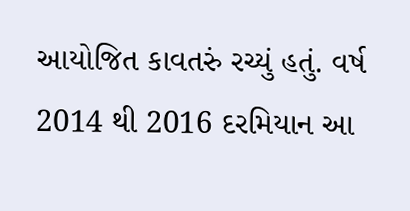આયોજિત કાવતરું રચ્યું હતું. વર્ષ 2014 થી 2016 દરમિયાન આ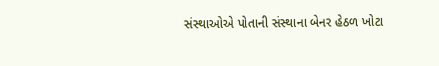સંસ્થાઓએ પોતાની સંસ્થાના બેનર હેઠળ ખોટા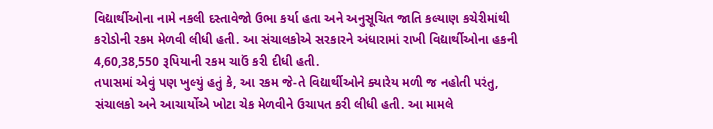વિદ્યાર્થીઓના નામે નકલી દસ્તાવેજો ઉભા કર્યા હતા અને અનુસૂચિત જાતિ કલ્યાણ કચેરીમાંથી કરોડોની રકમ મેળવી લીધી હતી. આ સંચાલકોએ સરકારને અંધારામાં રાખી વિદ્યાર્થીઓના હકની 4,60,38,550 રૂપિયાની રકમ ચાઉં કરી દીધી હતી.
તપાસમાં એવું પણ ખુલ્યું હતું કે, આ રકમ જે-તે વિદ્યાર્થીઓને ક્યારેય મળી જ નહોતી પરંતુ, સંચાલકો અને આચાર્યોએ ખોટા ચેક મેળવીને ઉચાપત કરી લીધી હતી. આ મામલે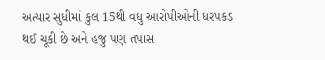અત્યાર સુધીમાં કુલ 15થી વધુ આરોપીઓની ધરપકડ થઈ ચૂકી છે અને હજુ પણ તપાસ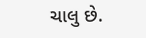ચાલુ છે.